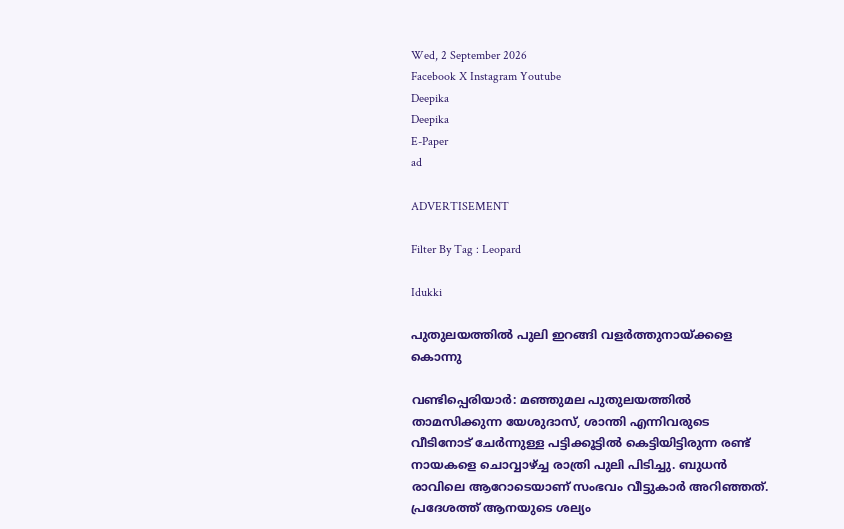Wed, 2 September 2026
Facebook X Instagram Youtube
Deepika
Deepika
E-Paper
ad

ADVERTISEMENT

Filter By Tag : Leopard

Idukki

പുതുലയത്തിൽ പുലി ഇറങ്ങി വളർത്തുനായ്ക്കളെ കൊന്നു

വണ്ടിപ്പെരിയാർ: മഞ്ഞുമല പുതുലയത്തിൽ താമസിക്കുന്ന യേശുദാസ്, ശാന്തി എന്നിവരുടെ വീടിനോട് ചേർന്നുള്ള പട്ടിക്കൂട്ടിൽ കെട്ടിയിട്ടിരുന്ന രണ്ട് നായകളെ ചൊവ്വാഴ്ച്ച രാത്രി പുലി പിടിച്ചു. ബുധൻ രാവിലെ ആറോടെയാണ് സംഭവം വീട്ടുകാർ അറിഞ്ഞത്. പ്രദേശത്ത് ആനയുടെ ശല്യം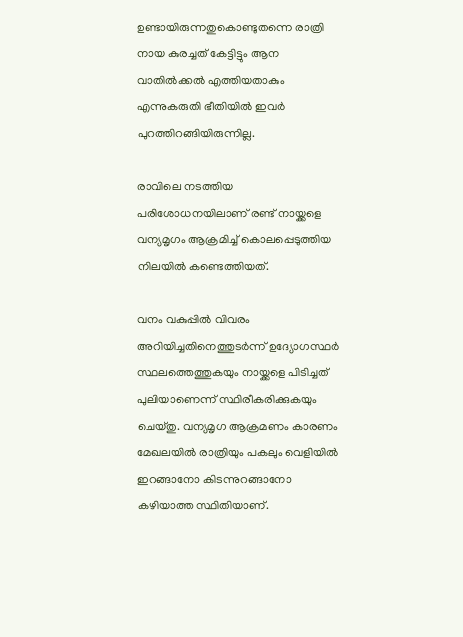ഉണ്ടായിരുന്നതുകൊണ്ടുതന്നെ രാത്രി നായ കുരച്ചത് കേട്ടിട്ടും ആന വാതിൽക്കൽ എത്തിയതാകും എന്നുകരുതി ഭീതിയിൽ ഇവർ പുറത്തിറങ്ങിയിരുന്നില്ല.

രാവിലെ നടത്തിയ പരിശോധനയിലാണ് രണ്ട് നായ്ക്കളെ വന്യമൃഗം ആക്രമിച്ച് കൊലപ്പെടുത്തിയ നിലയിൽ കണ്ടെത്തിയത്.

വനം വകുപ്പിൽ വിവരം അറിയിച്ചതിനെത്തുടർന്ന് ഉദ്യോഗസ്ഥർ സ്ഥലത്തെത്തുകയും നായ്ക്കളെ പിടിച്ചത് പുലിയാണെന്ന് സ്ഥിരീകരിക്കുകയും ചെയ്തു. വന്യമൃഗ ആക്രമണം കാരണം മേഖലയിൽ രാത്രിയും പകലും വെളിയിൽ ഇറങ്ങാനോ കിടന്നുറങ്ങാനോ കഴിയാത്ത സ്ഥിതിയാണ്.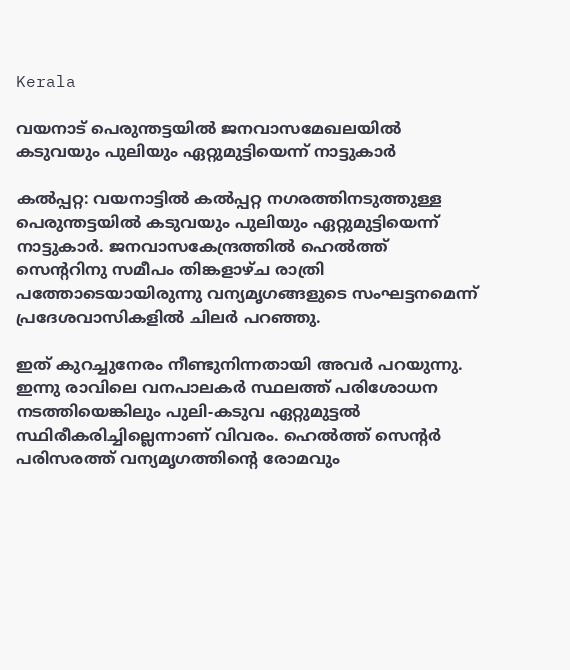Kerala

വയനാട് പെരുന്തട്ടയില്‍ ജനവാസമേഖലയിൽ കടുവയും പുലിയും ഏറ്റുമുട്ടിയെന്ന് നാട്ടുകാര്‍

കല്‍പ്പറ്റ: വയനാട്ടില്‍ കല്‍പ്പറ്റ നഗരത്തിനടുത്തുള്ള പെരുന്തട്ടയില്‍ കടുവയും പുലിയും ഏറ്റുമുട്ടിയെന്ന് നാട്ടുകാര്‍. ജനവാസകേന്ദ്രത്തില്‍ ഹെല്‍ത്ത് സെന്‍ററിനു സമീപം തിങ്കളാഴ്ച രാത്രി പത്തോടെയായിരുന്നു വന്യമൃഗങ്ങളുടെ സംഘട്ടനമെന്ന് പ്രദേശവാസികളില്‍ ചിലര്‍ പറഞ്ഞു.

ഇത് കുറച്ചുനേരം നീണ്ടുനിന്നതായി അവര്‍ പറയുന്നു. ഇന്നു രാവിലെ വനപാലകർ സ്ഥലത്ത് പരിശോധന നടത്തിയെങ്കിലും പുലി-കടുവ ഏറ്റുമുട്ടല്‍ സ്ഥിരീകരിച്ചില്ലെന്നാണ് വിവരം. ഹെല്‍ത്ത് സെന്‍റര്‍ പരിസരത്ത് വന്യമൃഗത്തിന്‍റെ രോമവും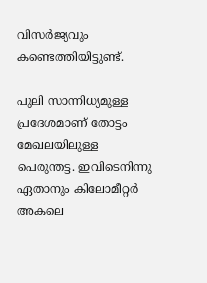വിസര്‍ജ്യവും കണ്ടെത്തിയിട്ടുണ്ട്.

പുലി സാന്നിധ്യമുള്ള പ്രദേശമാണ് തോട്ടം മേഖലയിലുള്ള പെരുന്തട്ട. ഇവിടെനിന്നു ഏതാനും കിലോമീറ്റര്‍ അകലെ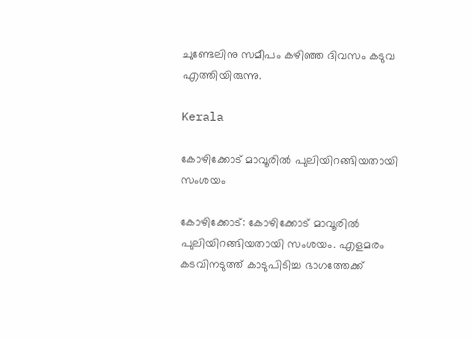ചുണ്ടേലിനു സമീപം കഴിഞ്ഞ ദിവസം കടുവ എത്തിയിരുന്നു.

Kerala

കോഴിക്കോട് മാവൂരിൽ പുലിയിറങ്ങിയതായി സംശയം

കോഴിക്കോട്: കോഴിക്കോട് മാവൂരിൽ പുലിയിറങ്ങിയതായി സംശയം. എളമരം കടവിനടുത്ത് കാടുപിടിച്ച ഭാഗത്തേക്ക്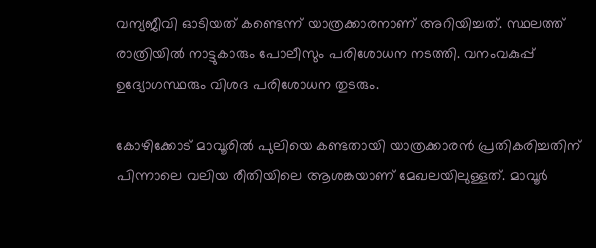വന്യജീവി ഓടിയത് കണ്ടെന്ന് യാത്രക്കാരനാണ് അറിയിച്ചത്. സ്ഥലത്ത് രാത്രിയിൽ നാട്ടുകാരും പോലീസും പരിശോധന നടത്തി. വനംവകുപ്പ് ഉദ്യോഗസ്ഥരും വിശദ പരിശോധന തുടരും.

കോഴിക്കോട് മാവൂരിൽ പുലിയെ കണ്ടതായി യാത്രക്കാരൻ പ്രതികരിച്ചതിന് പിന്നാലെ വലിയ രീതിയിലെ ആശങ്കയാണ് മേഖലയിലുള്ളത്. മാവൂർ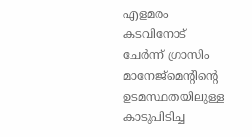എളമരം കടവിനോട് ചേർന്ന് ഗ്രാസിം മാനേജ്മെന്‍റിന്‍റെ ഉടമസ്ഥതയിലുള്ള കാടുപിടിച്ച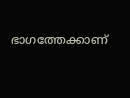ഭാഗത്തേക്കാണ്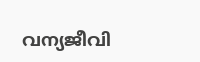വന്യജീവി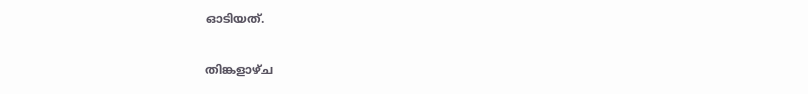ഓടിയത്.

തിങ്കളാഴ്ച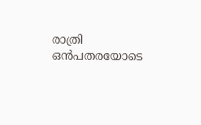രാത്രി ഒൻപതരയോടെ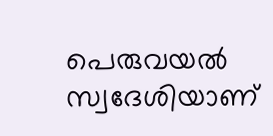പെരുവയൽ സ്വദേശിയാണ്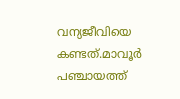വന്യജീവിയെ കണ്ടത്.മാവൂർ പഞ്ചായത്ത്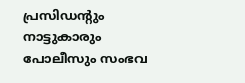പ്രസിഡന്‍റും നാട്ടുകാരും പോലീസും സംഭവ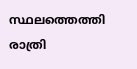സ്ഥലത്തെത്തി രാത്രി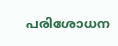പരിശോധന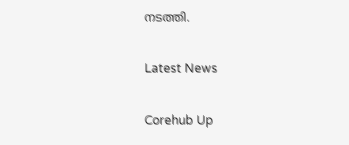നടത്തി.

Latest News

Corehub Up